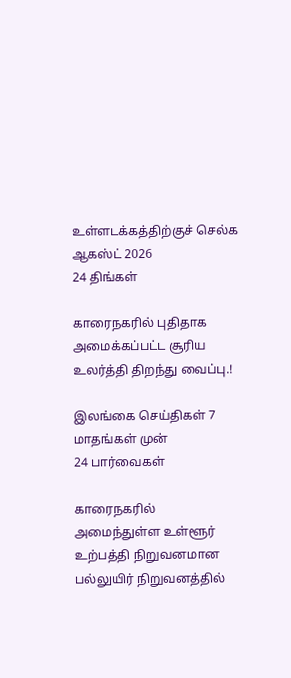உள்ளடக்கத்திற்குச் செல்க
ஆகஸ்ட் 2026
24 திங்கள்

காரைநகரில் புதிதாக அமைக்கப்பட்ட சூரிய உலர்த்தி திறந்து வைப்பு.!

இலங்கை செய்திகள் 7 மாதங்கள் முன்
24 பார்வைகள்

காரைநகரில் அமைந்துள்ள உள்ளூர் உற்பத்தி நிறுவனமான பல்லுயிர் நிறுவனத்தில்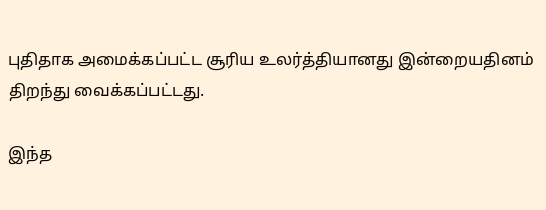புதிதாக அமைக்கப்பட்ட சூரிய உலர்த்தியானது இன்றையதினம் திறந்து வைக்கப்பட்டது.

இந்த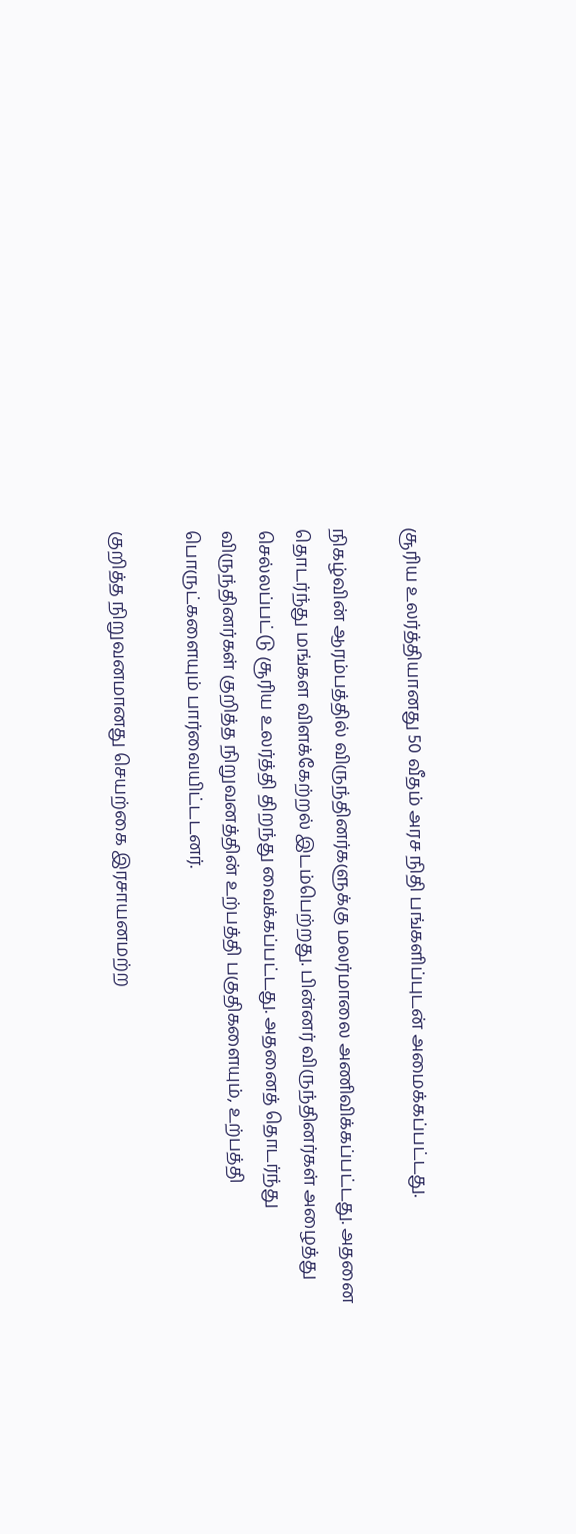சூரிய உலர்த்தியானது 50 வீதம் அரச நிதி பங்களிப்புடன் அமைக்கப்பட்டது.

நிகழ்வின் ஆரம்பத்தில் விருந்தினர்களுக்கு மலர்மாலை அணிவிக்கப்பட்டது. அதனை தொடர்ந்து மங்கள விளக்கேற்றல் இடம்பெற்றது. பின்னர் விருந்தினர்கள் அழைத்து செல்லப்பட்டு சூரிய உலர்த்தி திறந்து வைக்கப்பட்டது. அதனைத் தொடர்ந்து விருந்தினர்கள் குறித்த நிறுவனத்தின் உற்பத்தி பகுதிகளையும், உற்பத்தி பொருட்களையும் பார்வையிட்டடனர்.

குறித்த நிறுவனமானது செயற்கை இரசாயனமற்ற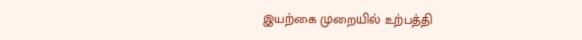இயற்கை முறையில் உற்பத்தி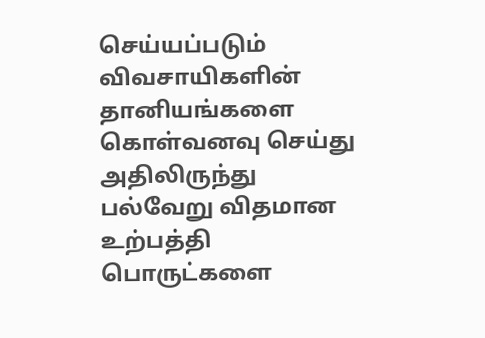செய்யப்படும் விவசாயிகளின் தானியங்களை கொள்வனவு செய்து அதிலிருந்து பல்வேறு விதமான உற்பத்தி பொருட்களை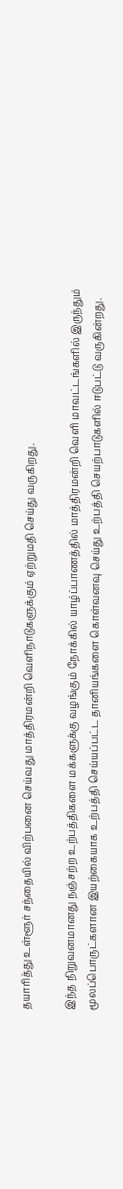தயாரித்து உள்ளூர் சந்தையில் விற்பனை செய்வது மாத்திரமன்றி வெளிநாடுகளுக்கும் ஏற்றுமதி செய்து வருகிறது.

இந்த நிறுவனமானது நஞ்சற்ற உற்பத்திகளை மக்களுக்கு வழங்கும் நோக்கில் யாழ்ப்பாணத்தில் மாத்திரமன்றி வெளி மாவட்டங்களில் இருந்தும் மூலப்பொருட்களான இயற்கையாக உற்பத்தி செய்யப்பட்ட தானியங்களை கொள்வனவு செய்து உற்பத்தி செயற்பாடுகளில் ஈடுபட்டு வருகின்றது.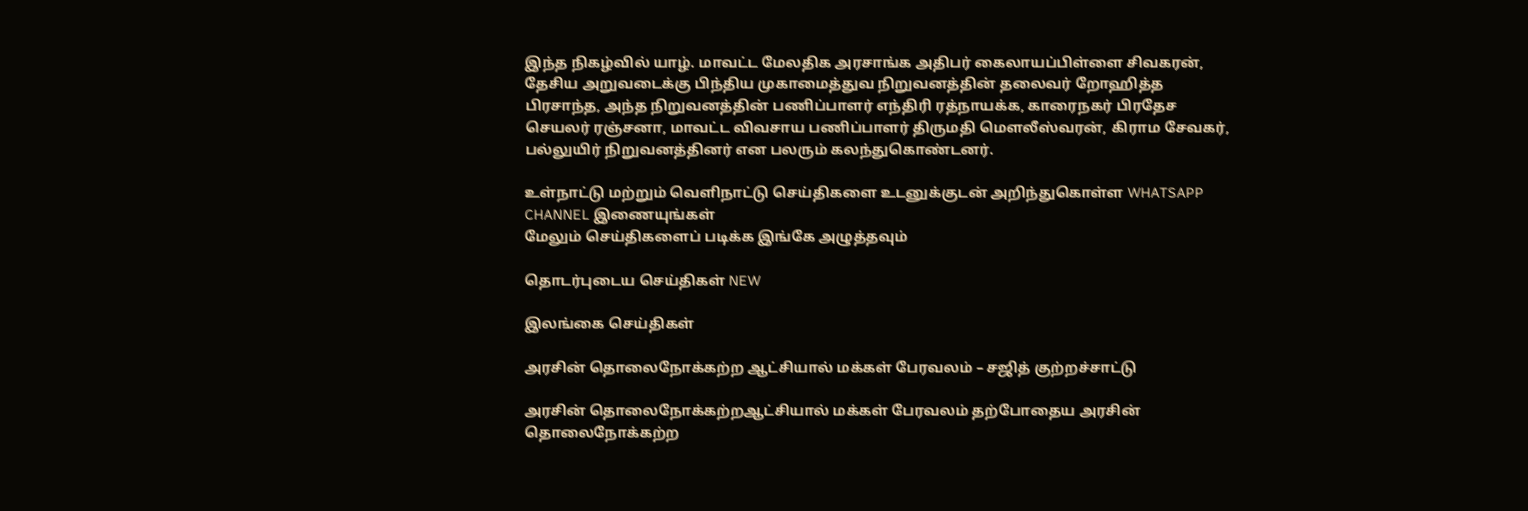இந்த நிகழ்வில் யாழ். மாவட்ட மேலதிக அரசாங்க அதிபர் கைலாயப்பிள்ளை சிவகரன், தேசிய அறுவடைக்கு பிந்திய முகாமைத்துவ நிறுவனத்தின் தலைவர் றோஹித்த பிரசாந்த, அந்த நிறுவனத்தின் பணிப்பாளர் எந்திரி ரத்நாயக்க, காரைநகர் பிரதேச செயலர் ரஞ்சனா, மாவட்ட விவசாய பணிப்பாளர் திருமதி மௌலீஸ்வரன், கிராம சேவகர், பல்லுயிர் நிறுவனத்தினர் என பலரும் கலந்துகொண்டனர்.

உள்நாட்டு மற்றும் வெளிநாட்டு செய்திகளை உடனுக்குடன் அறிந்துகொள்ள WHATSAPP CHANNEL இணையுங்கள்
மேலும் செய்திகளைப் படிக்க இங்கே அழுத்தவும்

தொடர்புடைய செய்திகள் NEW

இலங்கை செய்திகள்

அரசின் தொலைநோக்கற்ற ஆட்சியால் மக்கள் பேரவலம் – சஜித் குற்றச்சாட்டு

அரசின் தொலைநோக்கற்றஆட்சியால் மக்கள் பேரவலம் தற்போதைய அரசின் தொலைநோக்கற்ற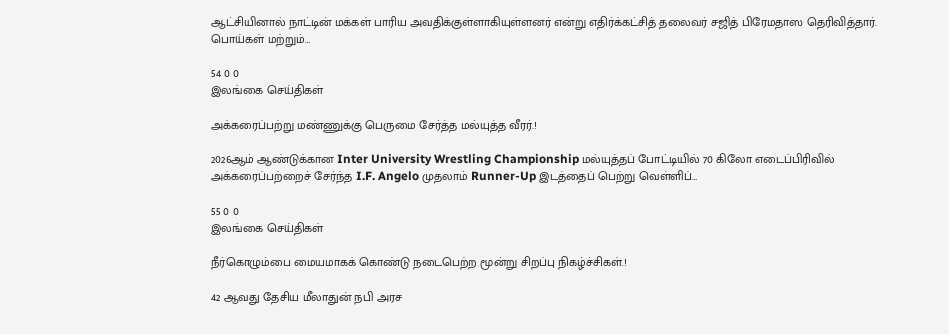ஆட்சியினால் நாட்டின் மக்கள் பாரிய அவதிக்குள்ளாகியுள்ளனர் என்று எதிர்க்கட்சித் தலைவர் சஜித் பிரேமதாஸ தெரிவித்தார். பொய்கள் மற்றும்…

54 0 0
இலங்கை செய்திகள்

அக்கரைப்பற்று மண்ணுக்கு பெருமை சேர்த்த மல்யுத்த வீரர்.!

2026ஆம் ஆண்டுக்கான Inter University Wrestling Championship மல்யுத்தப் போட்டியில் 70 கிலோ எடைப்பிரிவில் அக்கரைப்பற்றைச் சேர்ந்த I.F. Angelo முதலாம் Runner-Up இடத்தைப் பெற்று வெள்ளிப்…

55 0 0
இலங்கை செய்திகள்

நீர்கொழும்பை மையமாகக் கொண்டு நடைபெற்ற மூன்று சிறப்பு நிகழ்ச்சிகள்.!

42 ஆவது தேசிய மீலாதுன் நபி அரச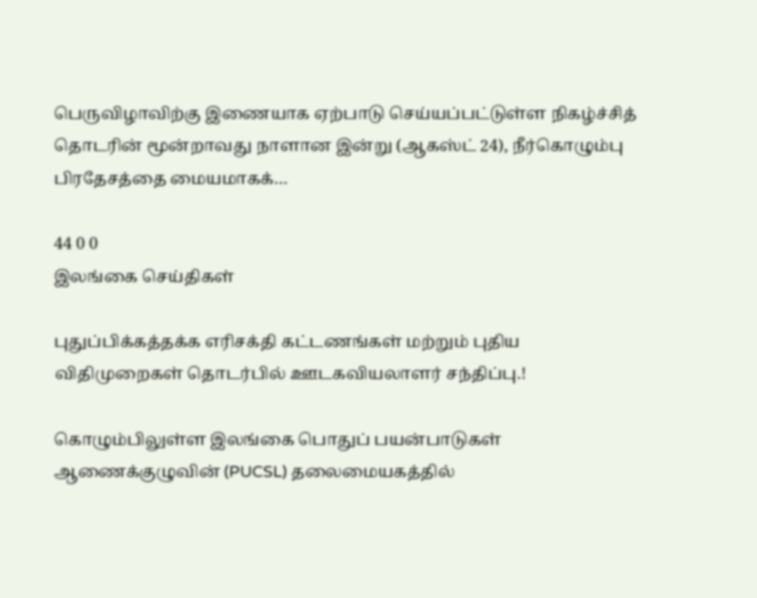பெருவிழாவிற்கு இணையாக ஏற்பாடு செய்யப்பட்டுள்ள நிகழ்ச்சித் தொடரின் மூன்றாவது நாளான இன்று (ஆகஸ்ட் 24), நீர்கொழும்பு பிரதேசத்தை மையமாகக்…

44 0 0
இலங்கை செய்திகள்

புதுப்பிக்கத்தக்க எரிசக்தி கட்டணங்கள் மற்றும் புதிய விதிமுறைகள் தொடர்பில் ஊடகவியலாளர் சந்திப்பு.!

கொழும்பிலுள்ள இலங்கை பொதுப் பயன்பாடுகள் ஆணைக்குழுவின் (PUCSL) தலைமையகத்தில்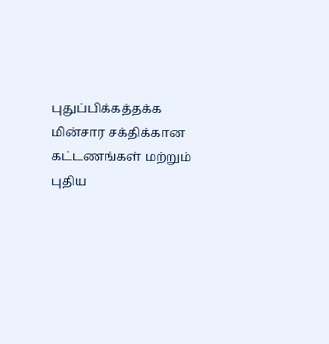புதுப்பிக்கத்தக்க மின்சார சக்திக்கான கட்டணங்கள் மற்றும் புதிய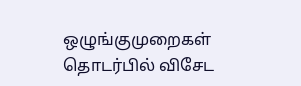ஒழுங்குமுறைகள் தொடர்பில் விசேட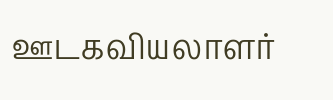ஊடகவியலாளர்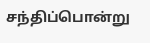சந்திப்பொன்று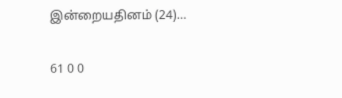இன்றையதினம் (24)…

61 0 0